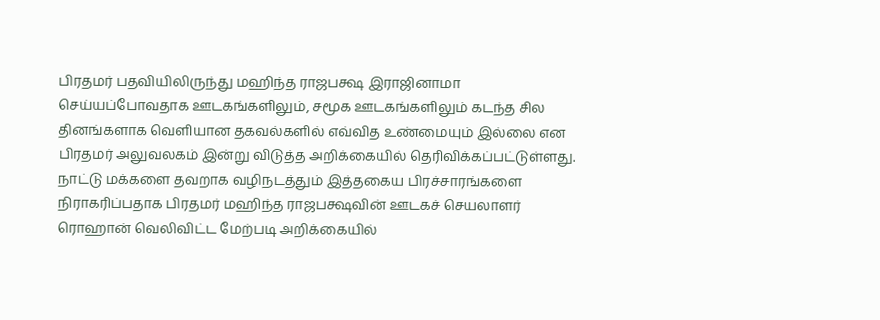பிரதமர் பதவியிலிருந்து மஹிந்த ராஜபக்ஷ இராஜினாமா செய்யப்போவதாக ஊடகங்களிலும், சமூக ஊடகங்களிலும் கடந்த சில தினங்களாக வெளியான தகவல்களில் எவ்வித உண்மையும் இல்லை என பிரதமர் அலுவலகம் இன்று விடுத்த அறிக்கையில் தெரிவிக்கப்பட்டுள்ளது.
நாட்டு மக்களை தவறாக வழிநடத்தும் இத்தகைய பிரச்சாரங்களை நிராகரிப்பதாக பிரதமர் மஹிந்த ராஜபக்ஷவின் ஊடகச் செயலாளர் ரொஹான் வெலிவிட்ட மேற்படி அறிக்கையில்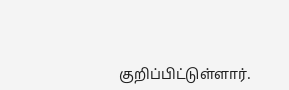குறிப்பிட்டுள்ளார்.